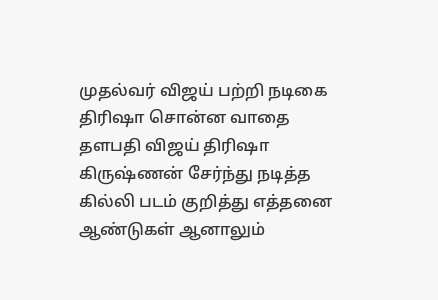முதல்வர் விஜய் பற்றி நடிகை திரிஷா சொன்ன வாதை தளபதி விஜய் திரிஷா கிருஷ்ணன் சேர்ந்து நடித்த கில்லி படம் குறித்து எத்தனை ஆண்டுகள் ஆனாலும்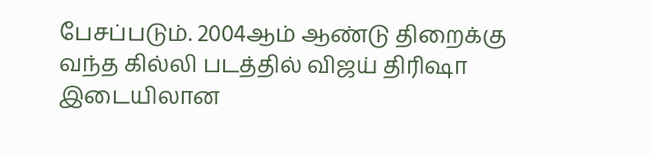பேசப்படும். 2004ஆம் ஆண்டு திறைக்கு வந்த கில்லி படத்தில் விஜய் திரிஷா இடையிலான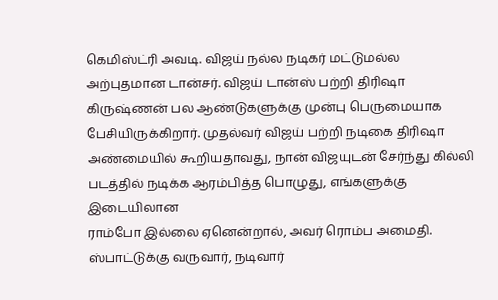கெமிஸ்ட்ரி அவடி. விஜய் நல்ல நடிகர் மட்டுமல்ல அற்புதமான டான்சர். விஜய் டான்ஸ் பற்றி திரிஷா கிருஷ்ணன் பல ஆண்டுகளுக்கு முன்பு பெருமையாக பேசியிருக்கிறார். முதல்வர் விஜய் பற்றி நடிகை திரிஷா அண்மையில் கூறியதாவது, நான் விஜயுடன் சேர்ந்து கில்லி படத்தில் நடிக்க ஆரம்பித்த பொழுது, எங்களுக்கு இடையிலான
ராம்போ இல்லை ஏனென்றால், அவர் ரொம்ப அமைதி. ஸ்பாட்டுக்கு வருவார், நடிவார்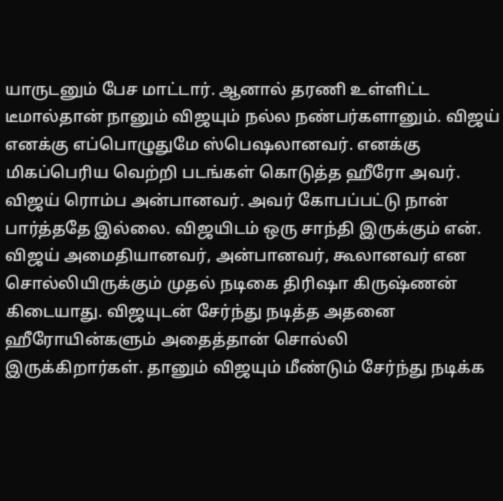யாருடனும் பேச மாட்டார். ஆனால் தரணி உள்ளிட்ட டீமால்தான் நானும் விஜயும் நல்ல நண்பர்களானும். விஜய் எனக்கு எப்பொழுதுமே ஸ்பெஷலானவர். எனக்கு மிகப்பெரிய வெற்றி படங்கள் கொடுத்த ஹீரோ அவர். விஜய் ரொம்ப அன்பானவர். அவர் கோபப்பட்டு நான் பார்த்ததே இல்லை. விஜயிடம் ஒரு சாந்தி இருக்கும் என். விஜய் அமைதியானவர், அன்பானவர், கூலானவர் என சொல்லியிருக்கும் முதல் நடிகை திரிஷா கிருஷ்ணன் கிடையாது. விஜயுடன் சேர்ந்து நடித்த அதனை ஹீரோயின்களும் அதைத்தான் சொல்லி
இருக்கிறார்கள். தானும் விஜயும் மீண்டும் சேர்ந்து நடிக்க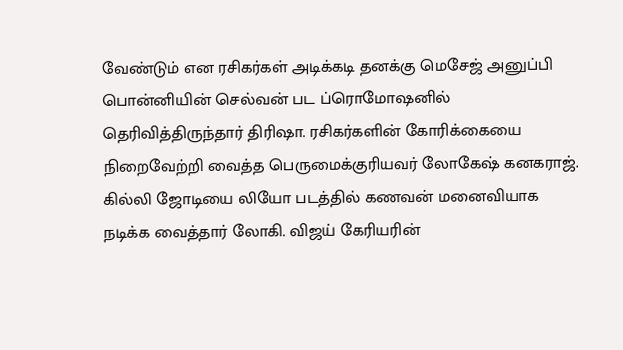வேண்டும் என ரசிகர்கள் அடிக்கடி தனக்கு மெசேஜ் அனுப்பி பொன்னியின் செல்வன் பட ப்ரொமோஷனில் தெரிவித்திருந்தார் திரிஷா. ரசிகர்களின் கோரிக்கையை நிறைவேற்றி வைத்த பெருமைக்குரியவர் லோகேஷ் கனகராஜ். கில்லி ஜோடியை லியோ படத்தில் கணவன் மனைவியாக நடிக்க வைத்தார் லோகி. விஜய் கேரியரின்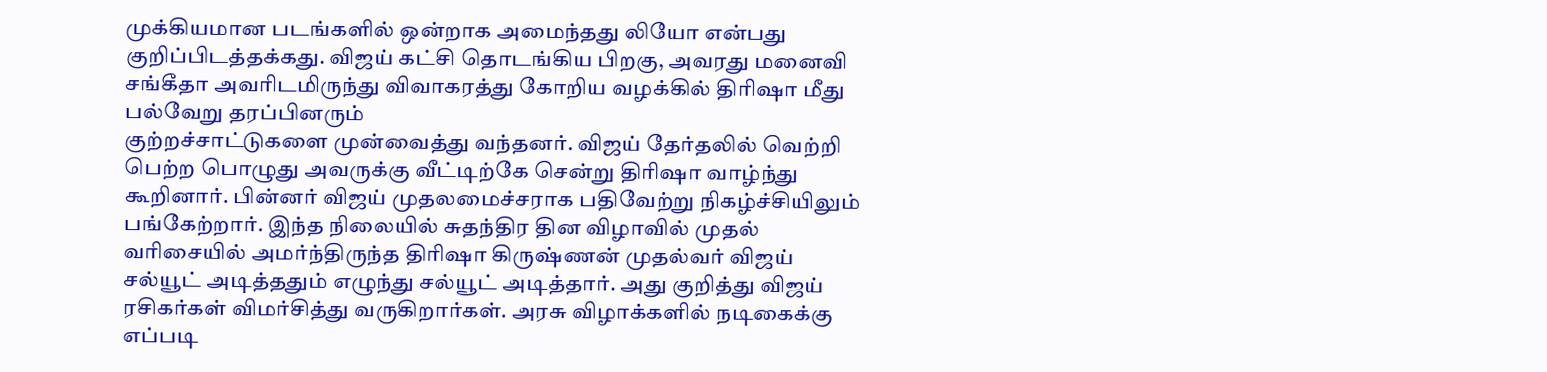முக்கியமான படங்களில் ஒன்றாக அமைந்தது லியோ என்பது குறிப்பிடத்தக்கது. விஜய் கட்சி தொடங்கிய பிறகு, அவரது மனைவி சங்கீதா அவரிடமிருந்து விவாகரத்து கோறிய வழக்கில் திரிஷா மீது பல்வேறு தரப்பினரும்
குற்றச்சாட்டுகளை முன்வைத்து வந்தனர். விஜய் தேர்தலில் வெற்றி பெற்ற பொழுது அவருக்கு வீட்டிற்கே சென்று திரிஷா வாழ்ந்து கூறினார். பின்னர் விஜய் முதலமைச்சராக பதிவேற்று நிகழ்ச்சியிலும் பங்கேற்றார். இந்த நிலையில் சுதந்திர தின விழாவில் முதல் வரிசையில் அமர்ந்திருந்த திரிஷா கிருஷ்ணன் முதல்வர் விஜய் சல்யூட் அடித்ததும் எழுந்து சல்யூட் அடித்தார். அது குறித்து விஜய் ரசிகர்கள் விமர்சித்து வருகிறார்கள். அரசு விழாக்களில் நடிகைக்கு எப்படி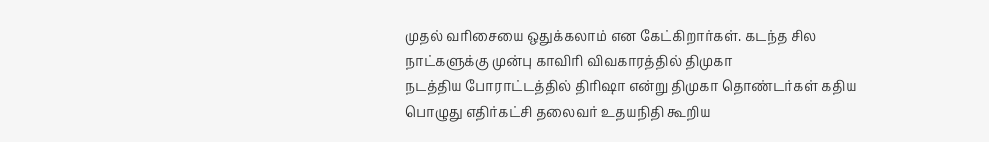முதல் வரிசையை ஒதுக்கலாம் என கேட்கிறார்கள். கடந்த சில நாட்களுக்கு முன்பு காவிரி விவகாரத்தில் திமுகா
நடத்திய போராட்டத்தில் திரிஷா என்று திமுகா தொண்டர்கள் கதிய பொழுது எதிர்கட்சி தலைவர் உதயநிதி கூறிய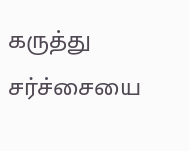கருத்து சர்ச்சையை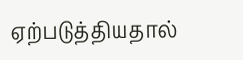ஏற்படுத்தியதால்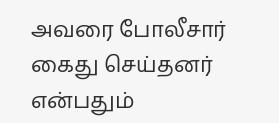அவரை போலீசார் கைது செய்தனர் என்பதும்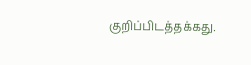குறிப்பிடத்தக்கது.